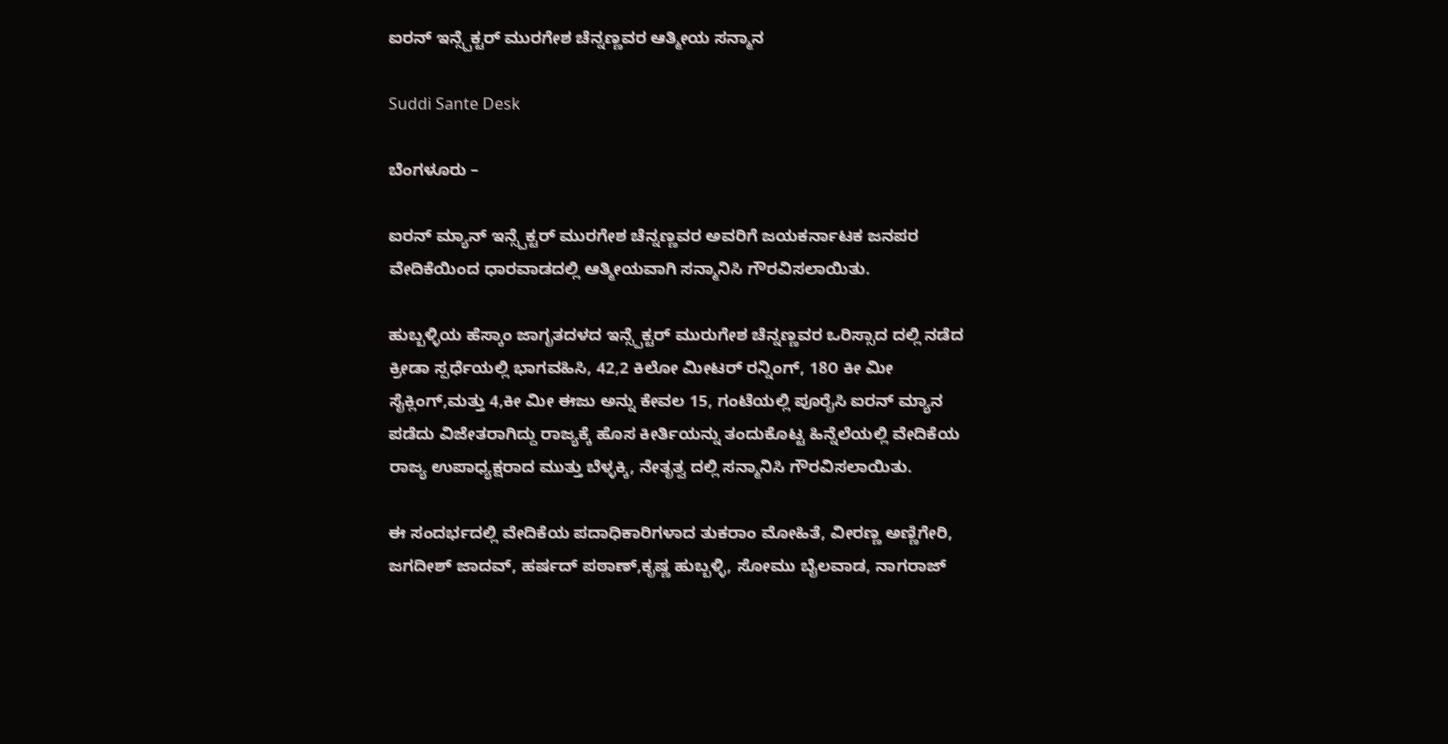ಐರನ್ ಇನ್ಸ್ಪೆಕ್ಟರ್ ಮುರಗೇಶ ಚೆನ್ನಣ್ಣವರ ಆತ್ಮೀಯ ಸನ್ಮಾನ

Suddi Sante Desk

ಬೆಂಗಳೂರು –

ಐರನ್‌ ಮ್ಯಾನ್ ಇನ್ಸ್ಪೆಕ್ಟರ್ ಮುರಗೇಶ ಚೆನ್ನಣ್ಣವರ ಅವರಿಗೆ ಜಯಕರ್ನಾಟಕ ಜನಪರ ವೇದಿಕೆಯಿಂದ ಧಾರವಾಡದಲ್ಲಿ ಆತ್ಮೀಯವಾಗಿ ಸನ್ಮಾನಿಸಿ ಗೌರವಿಸಲಾಯಿತು.

ಹುಬ್ಬಳ್ಳಿಯ ಹೆಸ್ಕಾಂ ಜಾಗೃತದಳದ ಇನ್ಸ್ಪೆಕ್ಟರ್ ಮುರುಗೇಶ ಚೆನ್ನಣ್ಣವರ ಒರಿಸ್ಸಾದ ದಲ್ಲಿ ನಡೆದ ಕ್ರೀಡಾ ಸ್ಪರ್ಧೆಯಲ್ಲಿ ಭಾಗವಹಿಸಿ, 42,2 ಕಿಲೋ ಮೀಟರ್ ರನ್ನಿಂಗ್, 18೦ ಕೀ ಮೀ ಸೈಕ್ಲಿಂಗ್,ಮತ್ತು 4,ಕೀ ಮೀ ಈಜು ಅನ್ನು ಕೇವಲ 15, ಗಂಟೆಯಲ್ಲಿ ಪೂರೈಸಿ ಐರನ್ ಮ್ಯಾನ ಪಡೆದು ವಿಜೇತರಾಗಿದ್ದು ರಾಜ್ಯಕ್ಕೆ ಹೊಸ ಕೀರ್ತಿಯನ್ನು ತಂದುಕೊಟ್ಟ ಹಿನ್ನೆಲೆಯಲ್ಲಿ ವೇದಿಕೆಯ ರಾಜ್ಯ ಉಪಾಧ್ಯಕ್ಷರಾದ ಮುತ್ತು ಬೆಳ್ಳಕ್ಕಿ, ನೇತೃತ್ವ ದಲ್ಲಿ ಸನ್ಮಾನಿಸಿ ಗೌರವಿಸಲಾಯಿತು.

ಈ ಸಂದರ್ಭದಲ್ಲಿ ವೇದಿಕೆಯ ಪದಾಧಿಕಾರಿಗಳಾದ ತುಕರಾಂ ಮೋಹಿತೆ, ವೀರಣ್ಣ ಅಣ್ಣಿಗೇರಿ, ಜಗದೀಶ್ ಜಾದವ್, ಹರ್ಷದ್ ಪಠಾಣ್,ಕೃಷ್ಣ ಹುಬ್ಬಳ್ಳಿ, ಸೇೂಮು ಬೈಲವಾಡ, ನಾಗರಾಜ್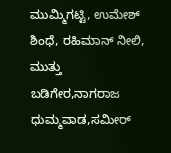ಮುಮ್ಮಿಗಟ್ಟಿ, ಉಮೇಶ್ ಶಿಂಧೆ, ರಹಿಮಾನ್ ನೀಲಿ, ಮುತ್ತು ಬಡಿಗೇರ,ನಾಗರಾಜ ಧುಮ್ಮವಾಡ,ಸಮೀರ್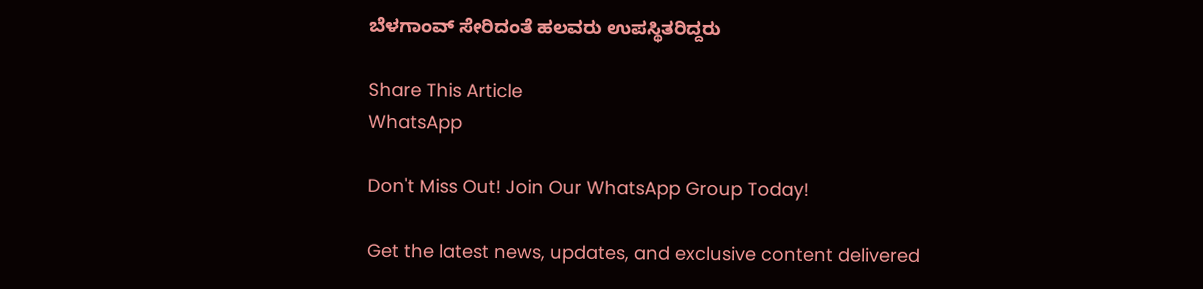ಬೆಳಗಾಂವ್ ಸೇರಿದಂತೆ ಹಲವರು ಉಪಸ್ಥಿತರಿದ್ದರು

Share This Article
WhatsApp

Don't Miss Out! Join Our WhatsApp Group Today!

Get the latest news, updates, and exclusive content delivered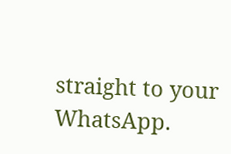straight to your WhatsApp.